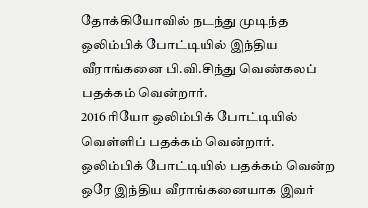தோக்கியோவில் நடந்து முடிந்த ஒலிம்பிக் போட்டியில் இந்திய வீராங்கனை பி.வி.சிந்து வெண்கலப் பதக்கம் வென்றார்.
2016 ரியோ ஒலிம்பிக் போட்டியில் வெள்ளிப் பதக்கம் வென்றார்.
ஒலிம்பிக் போட்டியில் பதக்கம் வென்ற ஒரே இந்திய வீராங்கனையாக இவர்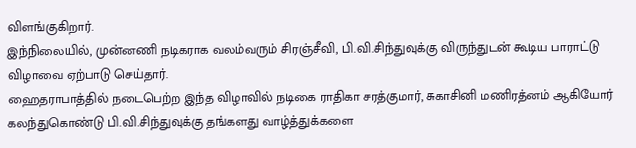விளங்குகிறார்.
இந்நிலையில், முன்னணி நடிகராக வலம்வரும் சிரஞ்சீவி, பி.வி.சிந்துவுக்கு விருந்துடன் கூடிய பாராட்டு விழாவை ஏற்பாடு செய்தார்.
ஹைதராபாத்தில் நடைபெற்ற இந்த விழாவில் நடிகை ராதிகா சரத்குமார், சுகாசினி மணிரத்னம் ஆகியோர் கலந்துகொண்டு பி.வி.சிந்துவுக்கு தங்களது வாழ்த்துக்களை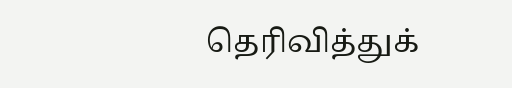தெரிவித்துக்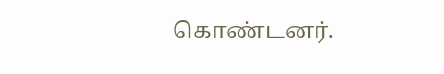கொண்டனர்.